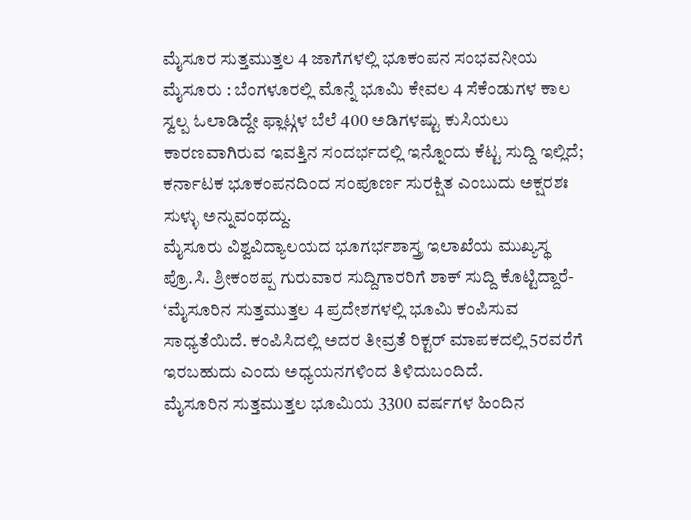ಮೈಸೂರ ಸುತ್ತಮುತ್ತಲ 4 ಜಾಗೆಗಳಲ್ಲಿ ಭೂಕಂಪನ ಸಂಭವನೀಯ
ಮೈಸೂರು : ಬೆಂಗಳೂರಲ್ಲಿ ಮೊನ್ನೆ ಭೂಮಿ ಕೇವಲ 4 ಸೆಕೆಂಡುಗಳ ಕಾಲ ಸ್ವಲ್ಪ ಓಲಾಡಿದ್ದೇ ಫ್ಲಾಟ್ಗಳ ಬೆಲೆ 400 ಅಡಿಗಳಷ್ಟು ಕುಸಿಯಲು ಕಾರಣವಾಗಿರುವ ಇವತ್ತಿನ ಸಂದರ್ಭದಲ್ಲಿ ಇನ್ನೊಂದು ಕೆಟ್ಟ ಸುದ್ದಿ ಇಲ್ಲಿದೆ; ಕರ್ನಾಟಕ ಭೂಕಂಪನದಿಂದ ಸಂಪೂರ್ಣ ಸುರಕ್ಷಿತ ಎಂಬುದು ಅಕ್ಷರಶಃ ಸುಳ್ಳು ಅನ್ನುವಂಥದ್ದು.
ಮೈಸೂರು ವಿಶ್ವವಿದ್ಯಾಲಯದ ಭೂಗರ್ಭಶಾಸ್ತ್ರ ಇಲಾಖೆಯ ಮುಖ್ಯಸ್ಥ ಪ್ರೊ.ಸಿ. ಶ್ರೀಕಂಠಪ್ಪ ಗುರುವಾರ ಸುದ್ದಿಗಾರರಿಗೆ ಶಾಕ್ ಸುದ್ದಿ ಕೊಟ್ಟಿದ್ದಾರೆ- ‘ಮೈಸೂರಿನ ಸುತ್ತಮುತ್ತಲ 4 ಪ್ರದೇಶಗಳಲ್ಲಿ ಭೂಮಿ ಕಂಪಿಸುವ ಸಾಧ್ಯತೆಯಿದೆ. ಕಂಪಿಸಿದಲ್ಲಿ ಅದರ ತೀವ್ರತೆ ರಿಕ್ಟರ್ ಮಾಪಕದಲ್ಲಿ 5ರವರೆಗೆ ಇರಬಹುದು ಎಂದು ಅಧ್ಯಯನಗಳಿಂದ ತಿಳಿದುಬಂದಿದೆ.
ಮೈಸೂರಿನ ಸುತ್ತಮುತ್ತಲ ಭೂಮಿಯ 3300 ವರ್ಷಗಳ ಹಿಂದಿನ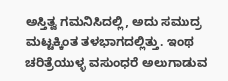ಅಸ್ತಿತ್ವ ಗಮನಿಸಿದಲ್ಲಿ, ಅದು ಸಮುದ್ರ ಮಟ್ಟಕ್ಕಿಂತ ತಳಭಾಗದಲ್ಲಿತ್ತು. ಇಂಥ ಚರಿತ್ರೆಯುಳ್ಳ ವಸುಂಧರೆ ಅಲುಗಾಡುವ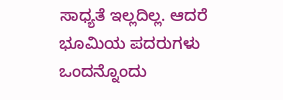ಸಾಧ್ಯತೆ ಇಲ್ಲದಿಲ್ಲ. ಆದರೆ ಭೂಮಿಯ ಪದರುಗಳು ಒಂದನ್ನೊಂದು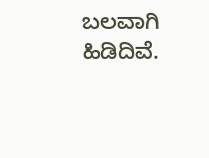ಬಲವಾಗಿ ಹಿಡಿದಿವೆ.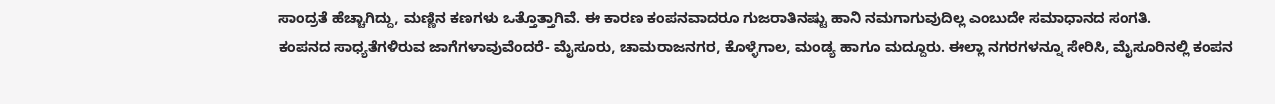ಸಾಂದ್ರತೆ ಹೆಚ್ಚಾಗಿದ್ದು, ಮಣ್ಣಿನ ಕಣಗಳು ಒತ್ತೊತ್ತಾಗಿವೆ. ಈ ಕಾರಣ ಕಂಪನವಾದರೂ ಗುಜರಾತಿನಷ್ಟು ಹಾನಿ ನಮಗಾಗುವುದಿಲ್ಲ ಎಂಬುದೇ ಸಮಾಧಾನದ ಸಂಗತಿ.
ಕಂಪನದ ಸಾಧ್ಯತೆಗಳಿರುವ ಜಾಗೆಗಳಾವುವೆಂದರೆ- ಮೈಸೂರು, ಚಾಮರಾಜನಗರ, ಕೊಳ್ಳೆಗಾಲ, ಮಂಡ್ಯ ಹಾಗೂ ಮದ್ದೂರು. ಈಲ್ಲಾ ನಗರಗಳನ್ನೂ ಸೇರಿಸಿ, ಮೈಸೂರಿನಲ್ಲಿ ಕಂಪನ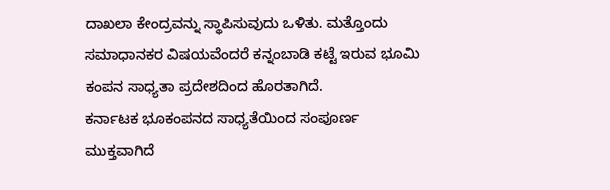ದಾಖಲಾ ಕೇಂದ್ರವನ್ನು ಸ್ಥಾಪಿಸುವುದು ಒಳಿತು. ಮತ್ತೊಂದು ಸಮಾಧಾನಕರ ವಿಷಯವೆಂದರೆ ಕನ್ನಂಬಾಡಿ ಕಟ್ಟೆ ಇರುವ ಭೂಮಿ ಕಂಪನ ಸಾಧ್ಯತಾ ಪ್ರದೇಶದಿಂದ ಹೊರತಾಗಿದೆ.
ಕರ್ನಾಟಕ ಭೂಕಂಪನದ ಸಾಧ್ಯತೆಯಿಂದ ಸಂಪೂರ್ಣ ಮುಕ್ತವಾಗಿದೆ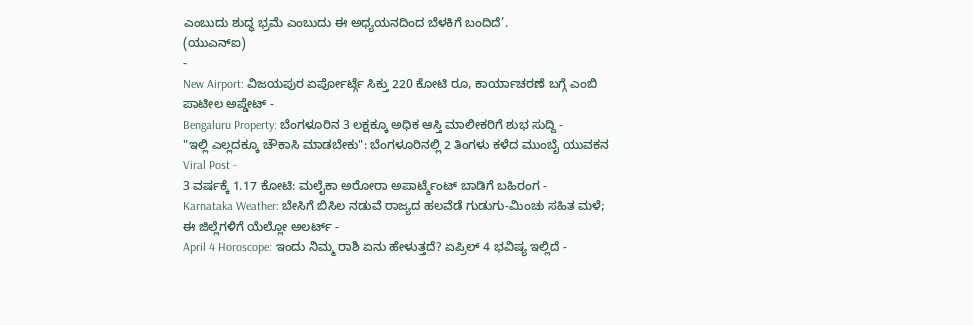ಎಂಬುದು ಶುದ್ಧ ಭ್ರಮೆ ಎಂಬುದು ಈ ಅಧ್ಯಯನದಿಂದ ಬೆಳಕಿಗೆ ಬಂದಿದೆ’.
(ಯುಎನ್ಐ)
-
New Airport: ವಿಜಯಪುರ ಏರ್ಪೋರ್ಟ್ಗೆ ಸಿಕ್ತು 220 ಕೋಟಿ ರೂ, ಕಾರ್ಯಾಚರಣೆ ಬಗ್ಗೆ ಎಂಬಿ ಪಾಟೀಲ ಅಪ್ಡೇಟ್ -
Bengaluru Property: ಬೆಂಗಳೂರಿನ 3 ಲಕ್ಷಕ್ಕೂ ಅಧಿಕ ಆಸ್ತಿ ಮಾಲೀಕರಿಗೆ ಶುಭ ಸುದ್ದಿ -
"ಇಲ್ಲಿ ಎಲ್ಲದಕ್ಕೂ ಚೌಕಾಸಿ ಮಾಡಬೇಕು": ಬೆಂಗಳೂರಿನಲ್ಲಿ 2 ತಿಂಗಳು ಕಳೆದ ಮುಂಬೈ ಯುವಕನ Viral Post -
3 ವರ್ಷಕ್ಕೆ 1.17 ಕೋಟಿ: ಮಲೈಕಾ ಅರೋರಾ ಅಪಾರ್ಟ್ಮೆಂಟ್ ಬಾಡಿಗೆ ಬಹಿರಂಗ -
Karnataka Weather: ಬೇಸಿಗೆ ಬಿಸಿಲ ನಡುವೆ ರಾಜ್ಯದ ಹಲವೆಡೆ ಗುಡುಗು-ಮಿಂಚು ಸಹಿತ ಮಳೆ; ಈ ಜಿಲ್ಲೆಗಳಿಗೆ ಯೆಲ್ಲೋ ಅಲರ್ಟ್ -
April 4 Horoscope: ಇಂದು ನಿಮ್ಮ ರಾಶಿ ಏನು ಹೇಳುತ್ತದೆ? ಏಪ್ರಿಲ್ 4 ಭವಿಷ್ಯ ಇಲ್ಲಿದೆ -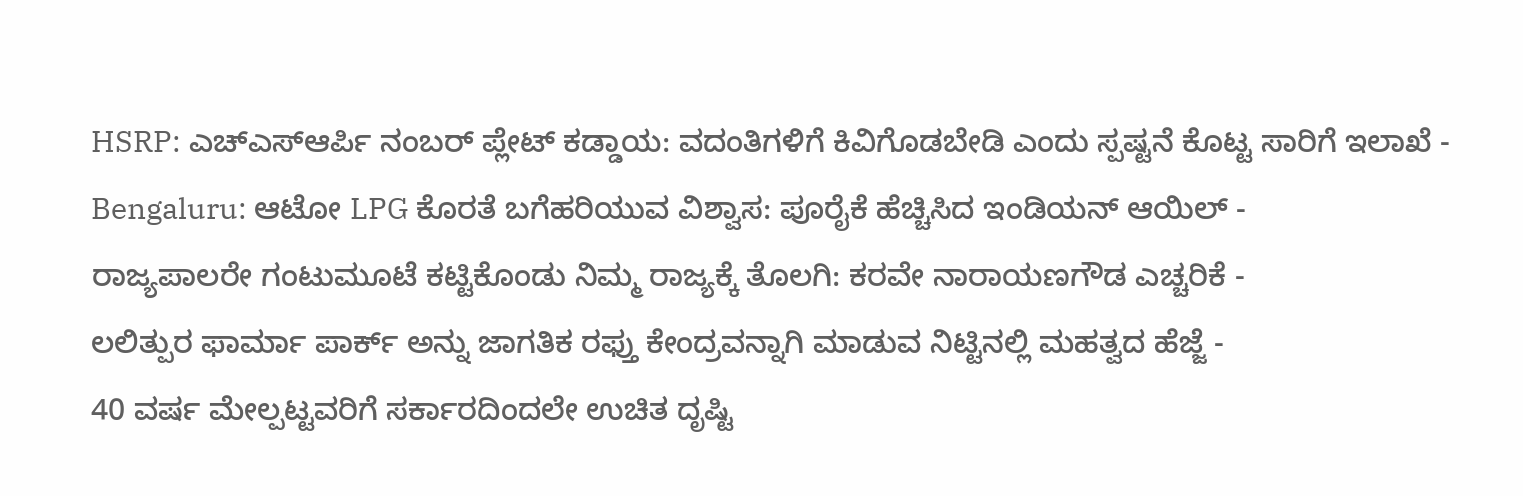HSRP: ಎಚ್ಎಸ್ಆರ್ಪಿ ನಂಬರ್ ಪ್ಲೇಟ್ ಕಡ್ಡಾಯ: ವದಂತಿಗಳಿಗೆ ಕಿವಿಗೊಡಬೇಡಿ ಎಂದು ಸ್ಪಷ್ಟನೆ ಕೊಟ್ಟ ಸಾರಿಗೆ ಇಲಾಖೆ -
Bengaluru: ಆಟೋ LPG ಕೊರತೆ ಬಗೆಹರಿಯುವ ವಿಶ್ವಾಸ: ಪೂರೈಕೆ ಹೆಚ್ಚಿಸಿದ ಇಂಡಿಯನ್ ಆಯಿಲ್ -
ರಾಜ್ಯಪಾಲರೇ ಗಂಟುಮೂಟೆ ಕಟ್ಟಿಕೊಂಡು ನಿಮ್ಮ ರಾಜ್ಯಕ್ಕೆ ತೊಲಗಿ: ಕರವೇ ನಾರಾಯಣಗೌಡ ಎಚ್ಚರಿಕೆ -
ಲಲಿತ್ಪುರ ಫಾರ್ಮಾ ಪಾರ್ಕ್ ಅನ್ನು ಜಾಗತಿಕ ರಫ್ತು ಕೇಂದ್ರವನ್ನಾಗಿ ಮಾಡುವ ನಿಟ್ಟಿನಲ್ಲಿ ಮಹತ್ವದ ಹೆಜ್ಜೆ -
40 ವರ್ಷ ಮೇಲ್ಪಟ್ಟವರಿಗೆ ಸರ್ಕಾರದಿಂದಲೇ ಉಚಿತ ದೃಷ್ಟಿ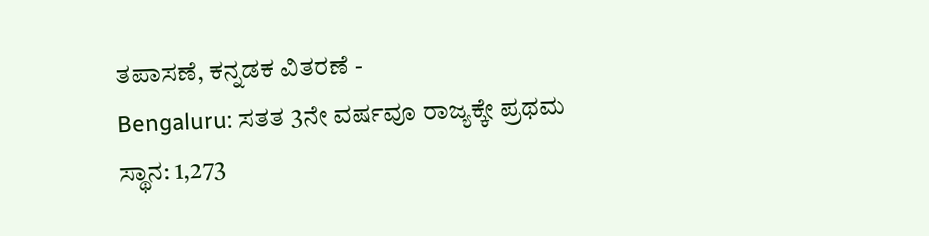ತಪಾಸಣೆ, ಕನ್ನಡಕ ವಿತರಣೆ -
Bengaluru: ಸತತ 3ನೇ ವರ್ಷವೂ ರಾಜ್ಯಕ್ಕೇ ಪ್ರಥಮ ಸ್ಥಾನ: 1,273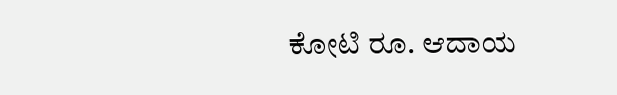ಕೋಟಿ ರೂ. ಆದಾಯ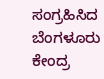ಸಂಗ್ರಹಿಸಿದ ಬೆಂಗಳೂರು ಕೇಂದ್ರ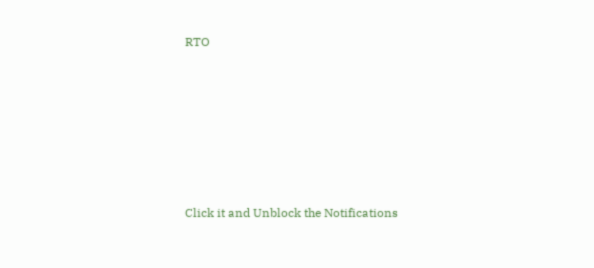RTO












Click it and Unblock the Notifications